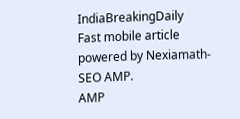IndiaBreakingDaily
Fast mobile article powered by Nexiamath-SEO AMP.
AMP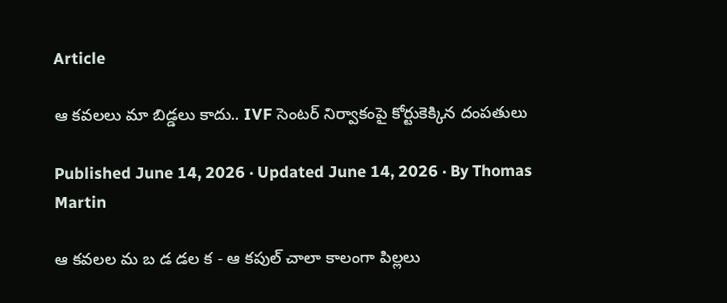Article

ఆ కవలలు మా బిడ్డలు కాదు.. IVF సెంటర్ నిర్వాకంపై కోర్టుకెక్కిన దంపతులు

Published June 14, 2026 · Updated June 14, 2026 · By Thomas Martin

ఆ కవలల మ బ డ డల క - ఆ కపుల్ చాలా కాలంగా పిల్లలు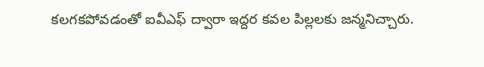కలగకపోవడంతో ఐవీఎఫ్ ద్వారా ఇద్దర కవల పిల్లలకు జన్మనిచ్చారు.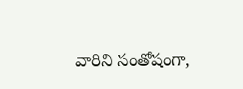వారిని సంతోషంగా,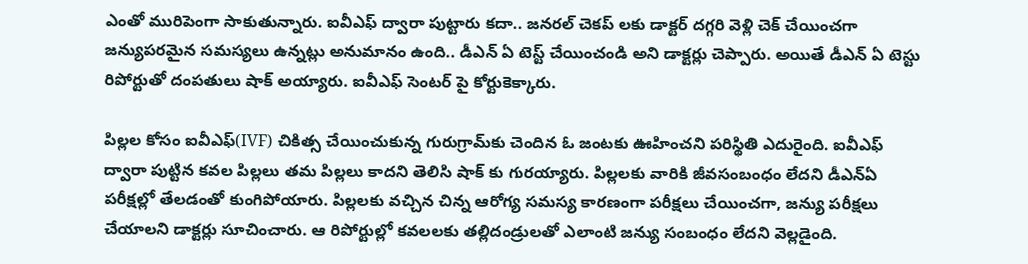ఎంతో మురిపెంగా సాకుతున్నారు. ఐవీఎఫ్ ద్వారా పుట్టారు కదా.. జనరల్ చెకప్ లకు డాక్టర్ దగ్గరి వెళ్లి చెక్ చేయించగా జన్యుపరమైన సమస్యలు ఉన్నట్లు అనుమానం ఉంది.. డీఎన్ ఏ టెస్ట్ చేయించండి అని డాక్టర్లు చెప్పారు. అయితే డీఎన్ ఏ టెస్టు రిపోర్టుతో దంపతులు షాక్ అయ్యారు. ఐవీఎఫ్ సెంటర్ పై కోర్టుకెక్కారు.

పిల్లల కోసం ఐవీఎఫ్(IVF) చికిత్స చేయించుకున్న గురుగ్రామ్‌కు చెందిన ఓ జంటకు ఊహించని పరిస్థితి ఎదురైంది. ఐవీఎఫ్ ద్వారా పుట్టిన కవల పిల్లలు తమ పిల్లలు కాదని తెలిసి షాక్ కు గురయ్యారు. పిల్లలకు వారికి జీవసంబంధం లేదని డీఎన్ఏ పరీక్షల్లో తేలడంతో కుంగిపోయారు. పిల్లలకు వచ్చిన చిన్న ఆరోగ్య సమస్య కారణంగా పరీక్షలు చేయించగా, జన్యు పరీక్షలు చేయాలని డాక్టర్లు సూచించారు. ఆ రిపోర్టుల్లో కవలలకు తల్లిదండ్రులతో ఎలాంటి జన్యు సంబంధం లేదని వెల్లడైంది.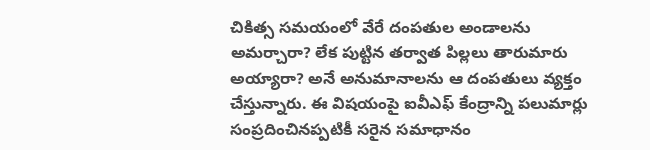చికిత్స సమయంలో వేరే దంపతుల అండాలను అమర్చారా? లేక పుట్టిన తర్వాత పిల్లలు తారుమారు అయ్యారా? అనే అనుమానాలను ఆ దంపతులు వ్యక్తం చేస్తున్నారు. ఈ విషయంపై ఐవీఎఫ్ కేంద్రాన్ని పలుమార్లు సంప్రదించినప్పటికీ సరైన సమాధానం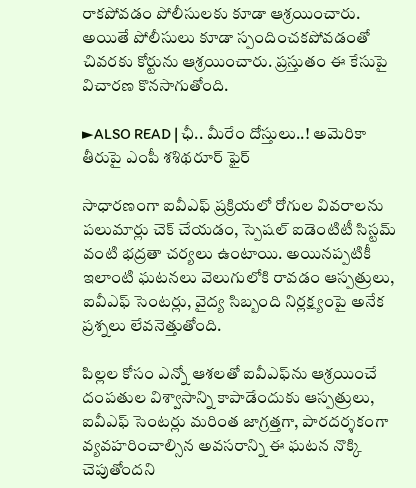రాకపోవడం పోలీసులకు కూడా ఆశ్రయించారు. అయితే పోలీసులు కూడా స్పందించకపోవడంతో చివరకు కోర్టును ఆశ్రయించారు. ప్రస్తుతం ఈ కేసుపై విచారణ కొనసాగుతోంది.

►ALSO READ | ఛీ.. మీరేం దోస్తులు..! అమెరికా తీరుపై ఎంపీ శశిథరూర్ ఫైర్

సాధారణంగా ఐవీఎఫ్ ప్రక్రియలో రోగుల వివరాలను పలుమార్లు చెక్ చేయడం, స్పెషల్ ఐడెంటిటీ సిస్టమ్ వంటి భద్రతా చర్యలు ఉంటాయి. అయినప్పటికీ ఇలాంటి ఘటనలు వెలుగులోకి రావడం ఆస్పత్రులు, ఐవీఎఫ్ సెంటర్లు, వైద్య సిబ్బంది నిర్లక్ష్యంపై అనేక ప్రశ్నలు లేవనెత్తుతోంది.

పిల్లల కోసం ఎన్నో ఆశలతో ఐవీఎఫ్‌ను ఆశ్రయించే దంపతుల విశ్వాసాన్ని కాపాడేందుకు ఆస్పత్రులు, ఐవీఎఫ్ సెంటర్లు మరింత జాగ్రత్తగా, పారదర్శకంగా వ్యవహరించాల్సిన అవసరాన్ని ఈ ఘటన నొక్కి చెపుతోందని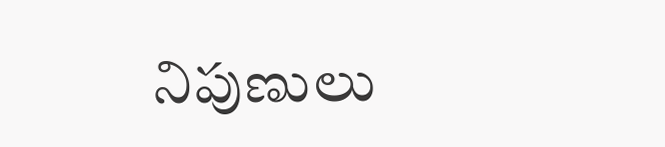నిపుణులు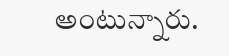అంటున్నారు.